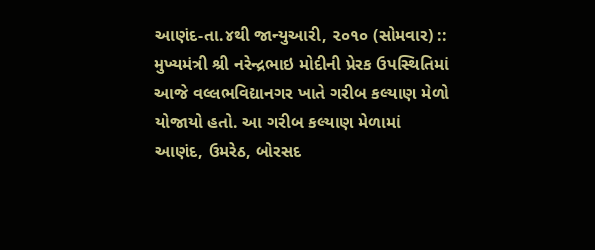આણંદ-તા.૪થી જાન્યુઆરી, ૨૦૧૦ (સોમવાર) :: મુખ્યમંત્રી શ્રી નરેન્દ્રભાઇ મોદીની પ્રેરક ઉપસ્થિતિમાં આજે વલ્લભવિદ્યાનગર ખાતે ગરીબ કલ્યાણ મેળો યોજાયો હતો. આ ગરીબ કલ્યાણ મેળામાં આણંદ, ઉમરેઠ, બોરસદ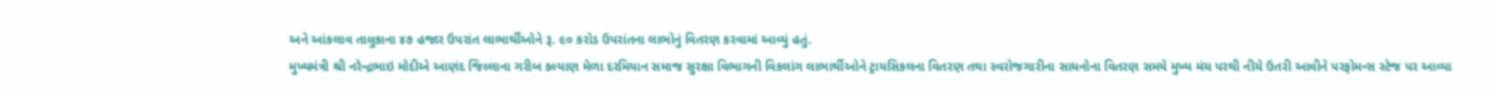અને આંકલાવ તાલુકાના ૪૭ હજાર ઉપરાંત લાભાર્થીઓને રૂ. ૯૦ કરોડ ઉપરાંતના લાભોનું વિતરણ કરવામાં આવ્યું હતું.
મુખ્યમંત્રી શ્રી નરેન્દ્રભાઇ મોદીએ આણંદ જિલ્લાના ગરીબ કલ્યાણ મેળા દરમિયાન સમાજ સુરક્ષા વિભાગની વિકલાંગ લાભાર્થીઓને ટ્રાયસિકલના વિતરણ તથા સ્વરોજગારીના સાધનોના વિતરણ સમયે મુખ્ય મંચ પરથી નીચે ઉતરી આવીને પરફોમન્સ સ્ટેજ પર આવ્યા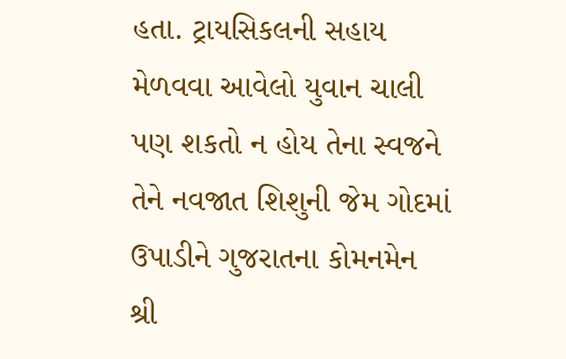હતા. ટ્રાયસિકલની સહાય મેળવવા આવેલો યુવાન ચાલી પણ શકતો ન હોય તેના સ્વજને તેને નવજાત શિશુની જેમ ગોદમાં ઉપાડીને ગુજરાતના કોમનમેન શ્રી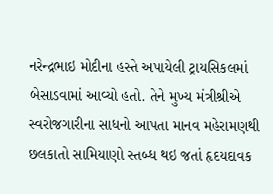નરેન્દ્રભાઇ મોદીના હસ્તે અપાયેલી ટ્રાયસિકલમાં બેસાડવામાં આવ્યો હતો. તેને મુખ્ય મંત્રીશ્રીએ સ્વરોજગારીના સાધનો આપતા માનવ મહેરામણથી છલકાતો સામિયાણો સ્તબ્ધ થઇ જતાં હૃદયદાવક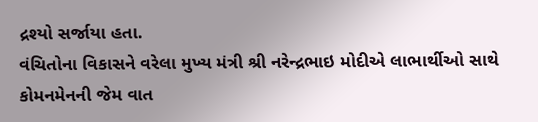દ્રશ્યો સર્જાયા હતા.
વંચિતોના વિકાસને વરેલા મુખ્ય મંત્રી શ્રી નરેન્દ્રભાઇ મોદીએ લાભાર્થીઓ સાથે કોમનમેનની જેમ વાત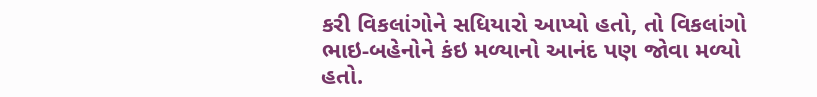કરી વિકલાંગોને સધિયારો આપ્યો હતો, તો વિકલાંગો ભાઇ-બહેનોને કંઇ મળ્યાનો આનંદ પણ જોવા મળ્યો હતો.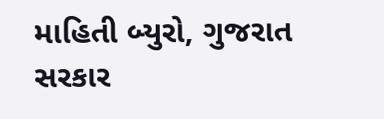માહિતી બ્યુરો, ગુજરાત સરકાર